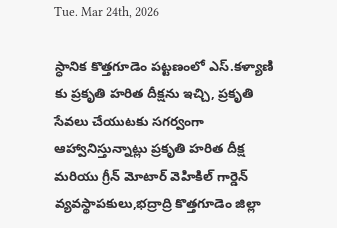Tue. Mar 24th, 2026

స్ధానిక కొత్తగూడెం పట్టణంలో ఎస్.కళ్యాణి కు ప్రకృతి హరిత దీక్షను ఇచ్చి, ప్రకృతి సేవలు చేయుటకు సగర్వంగా ఆహ్వానిస్తున్నాట్లు ప్రకృతి హరిత దీక్ష మరియు గ్రీన్ మోటార్ వెహికిల్ గార్డెన్ వ్యవస్థాపకులు,భద్రాద్రి కొత్తగూడెం జిల్లా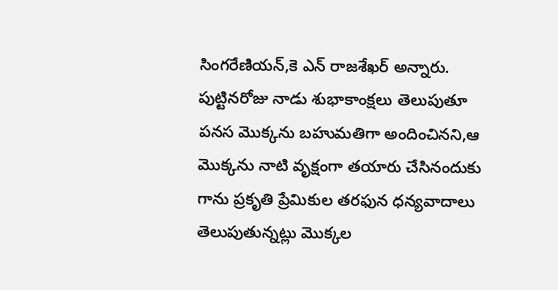సింగరేణియన్,కె ఎన్ రాజశేఖర్ అన్నారు. పుట్టినరోజు నాడు శుభాకాంక్షలు తెలుపుతూ పనస మొక్కను బహుమతిగా అందించినని,ఆ మొక్కను నాటి వృక్షంగా తయారు చేసినందుకు గాను ప్రకృతి ప్రేమికుల తరఫున ధన్యవాదాలు తెలుపుతున్నట్లు మొక్కల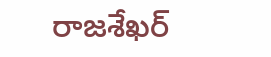రాజశేఖర్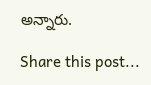అన్నారు.

Share this post...